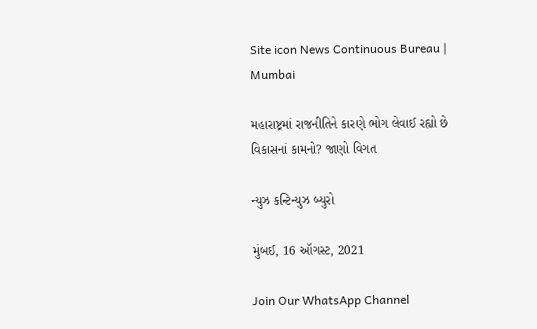Site icon News Continuous Bureau | Mumbai

મહારાષ્ટ્રમાં રાજનીતિને કારણે ભોગ લેવાઈ રહ્યો છે વિકાસનાં કામનો? જાણો વિગત

ન્યુઝ કન્ટિન્યુઝ બ્યુરો

મુંબઈ, 16 ઑગસ્ટ, 2021

Join Our WhatsApp Channel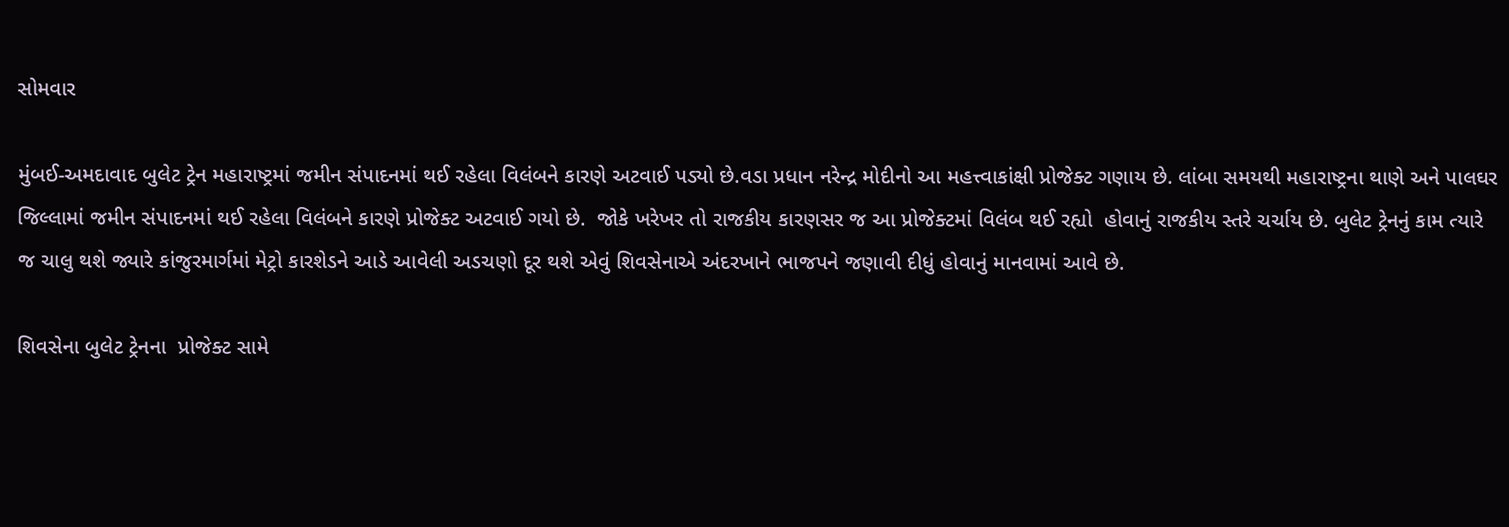સોમવાર

મુંબઈ-અમદાવાદ બુલેટ ટ્રેન મહારાષ્ટ્રમાં જમીન સંપાદનમાં થઈ રહેલા વિલંબને કારણે અટવાઈ પડ્યો છે.વડા પ્રધાન નરેન્દ્ર મોદીનો આ મહત્ત્વાકાંક્ષી પ્રોજેક્ટ ગણાય છે. લાંબા સમયથી મહારાષ્ટ્રના થાણે અને પાલઘર જિલ્લામાં જમીન સંપાદનમાં થઈ રહેલા વિલંબને કારણે પ્રોજેક્ટ અટવાઈ ગયો છે.  જોકે ખરેખર તો રાજકીય કારણસર જ આ પ્રોજેક્ટમાં વિલંબ થઈ રહ્યો  હોવાનું રાજકીય સ્તરે ચર્ચાય છે. બુલેટ ટ્રેનનું કામ ત્યારે જ ચાલુ થશે જ્યારે કાંજુરમાર્ગમાં મેટ્રો કારશેડને આડે આવેલી અડચણો દૂર થશે એવું શિવસેનાએ અંદરખાને ભાજપને જણાવી દીધું હોવાનું માનવામાં આવે છે.

શિવસેના બુલેટ ટ્રેનના  પ્રોજેક્ટ સામે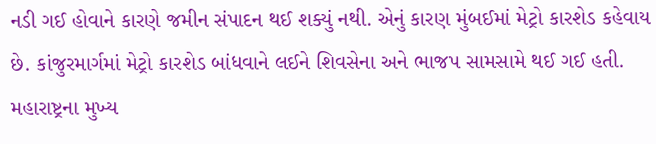નડી ગઈ હોવાને કારણે જમીન સંપાદન થઈ શક્યું નથી. એનું કારણ મુંબઈમાં મેટ્રો કારશેડ કહેવાય છે. કાંજુરમાર્ગમાં મેટ્રો કારશેડ બાંધવાને લઈને શિવસેના અને ભાજપ સામસામે થઈ ગઈ હતી. મહારાષ્ટ્રના મુખ્ય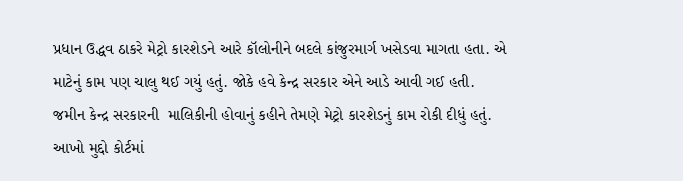પ્રધાન ઉદ્ધવ ઠાકરે મેટ્રો કારશેડને આરે કૉલોનીને બદલે કાંજુરમાર્ગ ખસેડવા માગતા હતા. એ માટેનું કામ પણ ચાલુ થઈ ગયું હતું. જોકે હવે કેન્દ્ર સરકાર એને આડે આવી ગઈ હતી. જમીન કેન્દ્ર સરકારની  માલિકીની હોવાનું કહીને તેમણે મેટ્રો કારશેડનું કામ રોકી દીધું હતું. આખો મુદ્દો કોર્ટમાં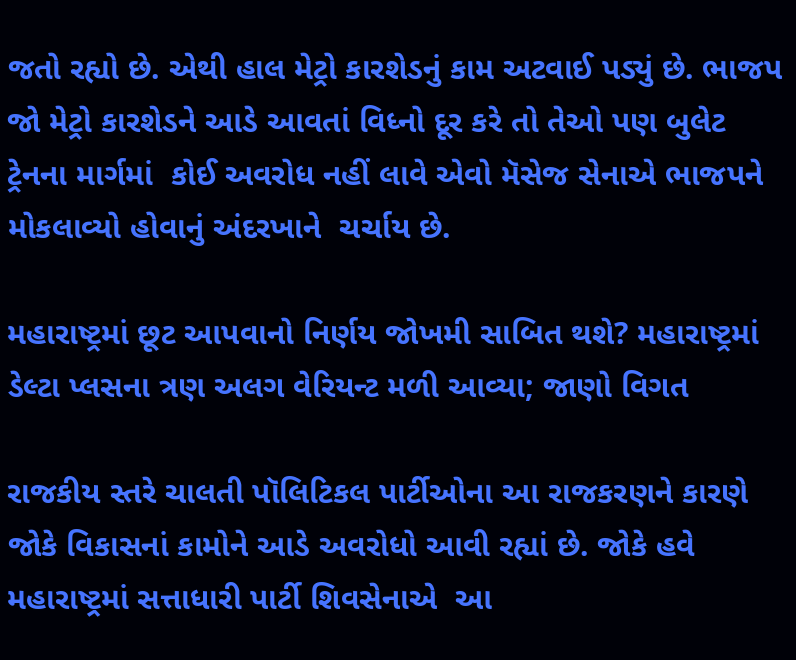જતો રહ્યો છે. એથી હાલ મેટ્રો કારશેડનું કામ અટવાઈ પડ્યું છે. ભાજપ જો મેટ્રો કારશેડને આડે આવતાં વિધ્નો દૂર કરે તો તેઓ પણ બુલેટ ટ્રેનના માર્ગમાં  કોઈ અવરોધ નહીં લાવે એવો મૅસેજ સેનાએ ભાજપને મોકલાવ્યો હોવાનું અંદરખાને  ચર્ચાય છે.

મહારાષ્ટ્રમાં છૂટ આપવાનો નિર્ણય જોખમી સાબિત થશે? મહારાષ્ટ્રમાં ડેલ્ટા પ્લસના ત્રણ અલગ વેરિયન્ટ મળી આવ્યા; જાણો વિગત

રાજકીય સ્તરે ચાલતી પૉલિટિકલ પાર્ટીઓના આ રાજકરણને કારણે જોકે વિકાસનાં કામોને આડે અવરોધો આવી રહ્યાં છે. જોકે હવે  મહારાષ્ટ્રમાં સત્તાધારી પાર્ટી શિવસેનાએ  આ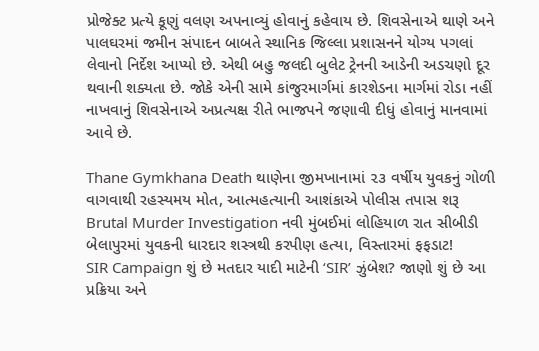પ્રોજેક્ટ પ્રત્યે કૂણું વલણ અપનાવ્યું હોવાનું કહેવાય છે. શિવસેનાએ થાણે અને પાલઘરમાં જમીન સંપાદન બાબતે સ્થાનિક જિલ્લા પ્રશાસનને યોગ્ય પગલાં લેવાનો નિર્દેશ આપ્યો છે. એથી બહુ જલદી બુલેટ ટ્રેનની આડેની અડચણો દૂર થવાની શક્યતા છે. જોકે એની સામે કાંજુરમાર્ગમાં કારશેડના માર્ગમાં રોડા નહીં નાખવાનું શિવસેનાએ અપ્રત્યક્ષ રીતે ભાજપને જણાવી દીધું હોવાનું માનવામાં આવે છે.

Thane Gymkhana Death થાણેના જીમખાનામાં ૨૩ વર્ષીય યુવકનું ગોળી વાગવાથી રહસ્યમય મોત, આત્મહત્યાની આશંકાએ પોલીસ તપાસ શરૂ
Brutal Murder Investigation નવી મુંબઈમાં લોહિયાળ રાત સીબીડી બેલાપુરમાં યુવકની ધારદાર શસ્ત્રથી કરપીણ હત્યા, વિસ્તારમાં ફફડાટ!
SIR Campaign શું છે મતદાર યાદી માટેની ‘SIR’ ઝુંબેશ? જાણો શું છે આ પ્રક્રિયા અને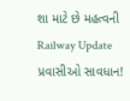શા માટે છે મહત્વની
Railway Update પ્રવાસીઓ સાવધાન!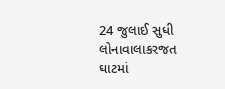24 જુલાઈ સુધી લોનાવાલાકરજત ઘાટમાં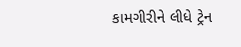કામગીરીને લીધે ટ્રેન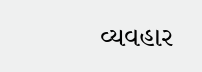વ્યવહાર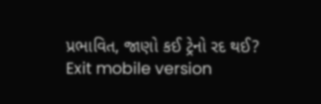પ્રભાવિત, જાણો કઈ ટ્રેનો રદ થઈ?
Exit mobile version